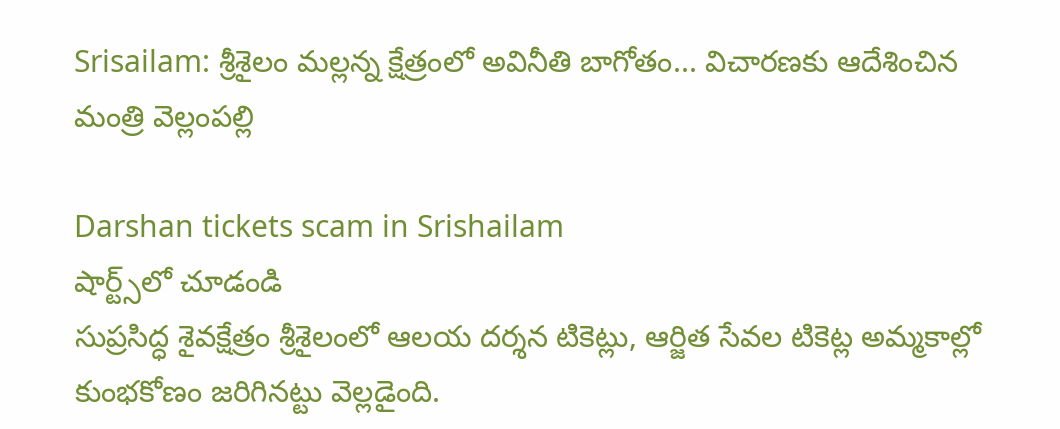Srisailam: శ్రీశైలం మల్లన్న క్షేత్రంలో అవినీతి బాగోతం... విచారణకు ఆదేశించిన మంత్రి వెల్లంపల్లి

Darshan tickets scam in Srishailam
షార్ట్స్‌లో చూడండి
సుప్రసిద్ధ శైవక్షేత్రం శ్రీశైలంలో ఆలయ దర్శన టికెట్లు, ఆర్జిత సేవల టికెట్ల అమ్మకాల్లో కుంభకోణం జరిగినట్టు వెల్లడైంది.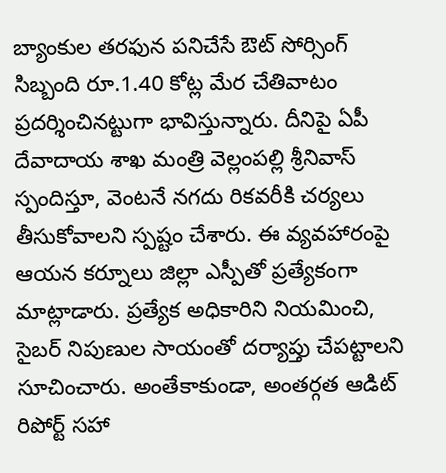బ్యాంకుల తరఫున పనిచేసే ఔట్ సోర్సింగ్ సిబ్బంది రూ.1.40 కోట్ల మేర చేతివాటం ప్రదర్శించినట్టుగా భావిస్తున్నారు. దీనిపై ఏపీ దేవాదాయ శాఖ మంత్రి వెల్లంపల్లి శ్రీనివాస్ స్పందిస్తూ, వెంటనే నగదు రికవరీకి చర్యలు తీసుకోవాలని స్పష్టం చేశారు. ఈ వ్యవహారంపై ఆయన కర్నూలు జిల్లా ఎస్పీతో ప్రత్యేకంగా మాట్లాడారు. ప్రత్యేక అధికారిని నియమించి, సైబర్ నిపుణుల సాయంతో దర్యాప్తు చేపట్టాలని సూచించారు. అంతేకాకుండా, అంతర్గత ఆడిట్ రిపోర్ట్ సహా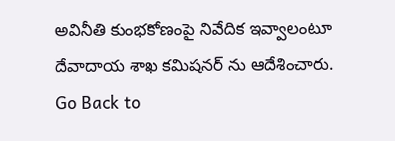అవినీతి కుంభకోణంపై నివేదిక ఇవ్వాలంటూ దేవాదాయ శాఖ కమిషనర్ ను ఆదేశించారు.
Go Back to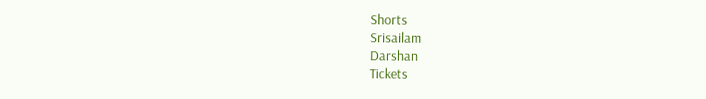Shorts
Srisailam
Darshan
Tickets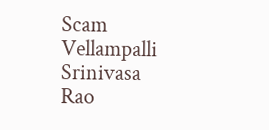Scam
Vellampalli Srinivasa Rao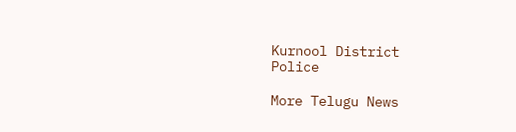Kurnool District
Police

More Telugu News